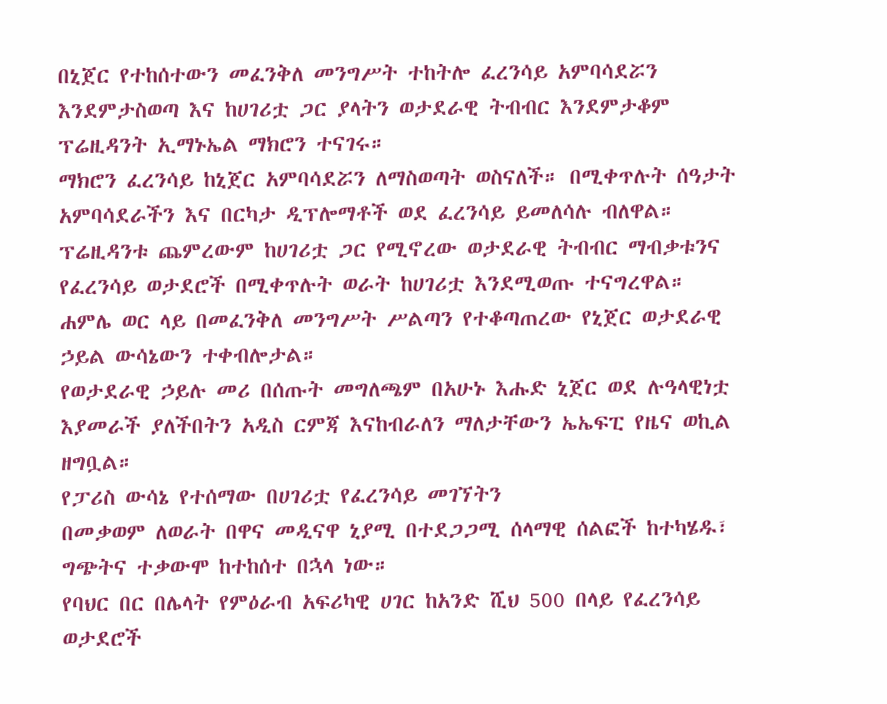በኒጀር የተከሰተውን መፈንቅለ መንግሥት ተከትሎ ፈረንሳይ አምባሳደሯን እንደምታስወጣ እና ከሀገሪቷ ጋር ያላትን ወታደራዊ ትብብር እንደምታቆም ፕሬዚዳንት ኢማኑኤል ማክሮን ተናገሩ።
ማክሮን ፈረንሳይ ከኒጀር አምባሳደሯን ለማስወጣት ወስናለች። በሚቀጥሉት ሰዓታት አምባሳደራችን እና በርካታ ዲፕሎማቶች ወደ ፈረንሳይ ይመለሳሉ ብለዋል።
ፕሬዚዳንቱ ጨምረውም ከሀገሪቷ ጋር የሚኖረው ወታደራዊ ትብብር ማብቃቱንና የፈረንሳይ ወታደሮች በሚቀጥሉት ወራት ከሀገሪቷ እንደሚወጡ ተናግረዋል።
ሐምሌ ወር ላይ በመፈንቅለ መንግሥት ሥልጣን የተቆጣጠረው የኒጀር ወታደራዊ ኃይል ውሳኔውን ተቀብሎታል።
የወታደራዊ ኃይሉ መሪ በሰጡት መግለጫም በአሁኑ እሑድ ኒጀር ወደ ሉዓላዊነቷ እያመራች ያለችበትን አዲስ ርምጃ እናከብራለን ማለታቸውን ኤኤፍፒ የዜና ወኪል ዘግቧል።
የፓሪስ ውሳኔ የተሰማው በሀገሪቷ የፈረንሳይ መገኘትን
በመቃወም ለወራት በዋና መዲናዋ ኒያሚ በተደጋጋሚ ሰላማዊ ሰልፎች ከተካሄዱ፣ ግጭትና ተቃውሞ ከተከሰተ በኋላ ነው።
የባህር በር በሌላት የምዕራብ አፍሪካዊ ሀገር ከአንድ ሺህ 500 በላይ የፈረንሳይ ወታደሮች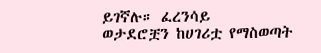ይገኛሉ። ፈረንሳይ
ወታደሮቿን ከሀገሪቷ የማስወጣት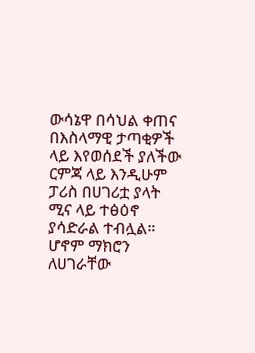ውሳኔዋ በሳህል ቀጠና በእስላማዊ ታጣቂዎች ላይ እየወሰደች ያለችው ርምጃ ላይ እንዲሁም ፓሪስ በሀገሪቷ ያላት ሚና ላይ ተፅዕኖ ያሳድራል ተብሏል።
ሆኖም ማክሮን ለሀገራቸው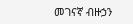መገናኛ ብዙኃን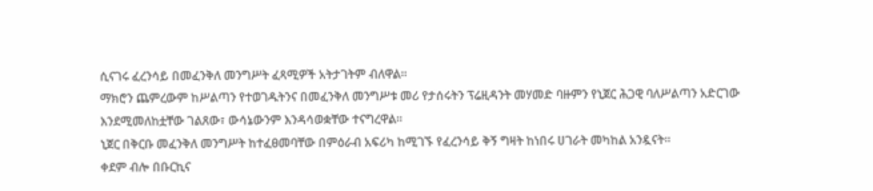ሲናገሩ ፈረንሳይ በመፈንቅለ መንግሥት ፈጻሚዎች አትታገትም ብለዋል።
ማክሮን ጨምረውም ከሥልጣን የተወገዱትንና በመፈንቅለ መንግሥቱ መሪ የታሰሩትን ፕሬዚዳንት መሃመድ ባዙምን የኒጀር ሕጋዊ ባለሥልጣን አድርገው እንደሚመለከቷቸው ገልጸው፣ ውሳኔውንም እንዳሳወቋቸው ተናግረዋል።
ኒጀር በቅርቡ መፈንቅለ መንግሥት ከተፈፀመባቸው በምዕራብ አፍሪካ ከሚገኙ የፈረንሳይ ቅኝ ግዛት ከነበሩ ሀገራት መካከል አንዷናት።
ቀደም ብሎ በቡርኪና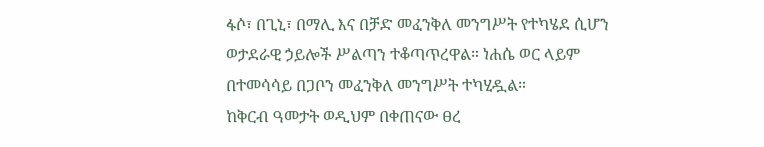ፋሶ፣ በጊኒ፣ በማሊ እና በቻድ መፈንቅለ መንግሥት የተካሄደ ሲሆን ወታደራዊ ኃይሎች ሥልጣን ተቆጣጥረዋል። ነሐሴ ወር ላይም በተመሳሳይ በጋቦን መፈንቅለ መንግሥት ተካሂዷል።
ከቅርብ ዓመታት ወዲህም በቀጠናው ፀረ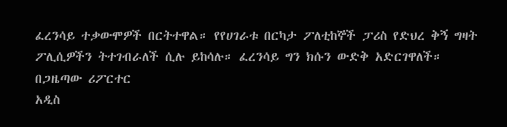ፈረንሳይ ተቃውሞዎች በርትተዋል። የየሀገራቱ በርካታ ፖለቲከኞች ፓሪስ የድህረ ቅኝ ግዛት ፖሊሲዎችን ትተገብራለች ሲሉ ይከሳሉ። ፈረንሳይ ግን ክሱን ውድቅ አድርገዋለች።
በጋዜጣው ሪፖርተር
አዲስ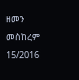ዘመን መስከረም 15/2016